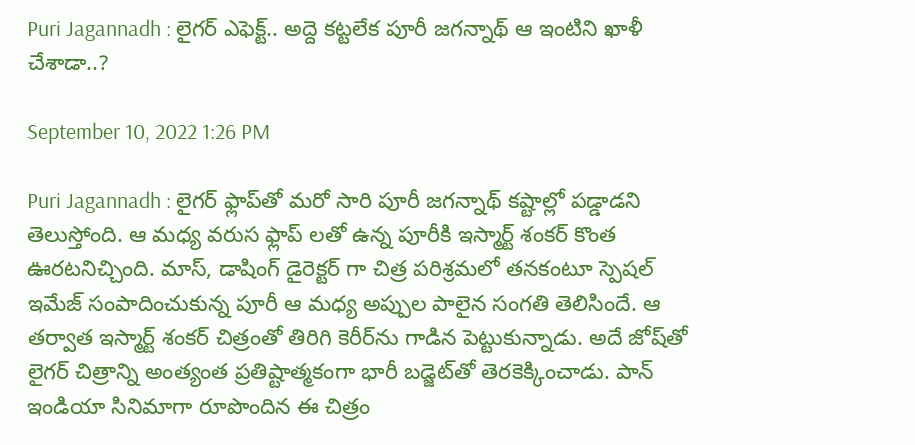Puri Jagannadh : లైగర్‌ ఎఫెక్ట్‌.. అద్దె కట్టలేక పూరీ జగన్నాథ్ ఆ ఇంటిని ఖాళీ చేశాడా..?

September 10, 2022 1:26 PM

Puri Jagannadh : లైగర్‌ ఫ్లాప్‌తో మరో సారి పూరీ జగన్నాథ్‌ కష్టాల్లో పడ్డాడని తెలుస్తోంది. ఆ మధ్య వరుస ఫ్లాప్ లతో ఉన్న పూరీకి ఇస్మార్ట్ శంకర్ కొంత ఊరటనిచ్చింది. మాస్‌, డాషింగ్‌ డైరెక్టర్ గా చిత్ర పరిశ్రమలో తనకంటూ స్పెషల్‌ ఇమేజ్‌ సంపాదించుకున్న పూరీ ఆ మధ్య అ‍ప్పుల పాలైన సంగతి తెలిసిందే. ఆ తర్వాత ఇస్మార్ట్‌ శంకర్‌ చిత్రంతో తిరిగి కెరీర్‌ను గాడిన పెట్టుకున్నాడు. అదే జోష్‌తో లైగర్‌ చిత్రాన్ని అంత్యంత ప్రతిష్టాత్మకంగా భారీ బడ్జెట్‌తో తెరకెక్కించాడు. పాన్‌ ఇండియా సినిమాగా రూపొందిన ఈ చిత్రం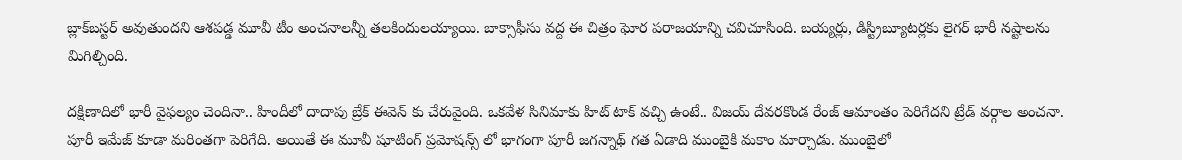బ్లాక్‌బస్టర్‌ అవుతుందని ఆశపడ్డ మూవీ టీం అంచనాలన్నీ తలకిందులయ్యాయి. బాక్సాఫీసు వద్ద ఈ చిత్రం ఘోర పరాజయాన్ని చవిచూసింది. బయ్యర్లు, డిస్ట్రిబ్యూటర్లకు లైగర్‌ భారీ నష్టాలను మిగిల్చింది.

దక్షిణాదిలో భారీ వైఫల్యం చెందినా.. హిందీలో దాదాపు బ్రేక్ ఈవెన్ కు చేరువైంది. ఒకవేళ సినిమాకు హిట్ టాక్ వచ్చి ఉంటే.. విజయ్ దేవరకొండ రేంజ్ ఆమాంతం పెరిగేదని ట్రేడ్ వర్గాల అంచనా. పూరీ ఇమేజ్ కూడా మ‌రింత‌గా పెరిగేది. అయితే ఈ మూవీ షూటింగ్ ప్ర‌మోష‌న్స్ లో భాగంగా పూరీ జ‌గ‌న్నాథ్ గ‌త ఏడాది ముంబైకి మ‌కాం మార్చాడు. ముంబైలో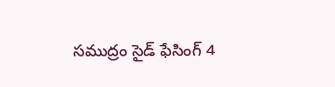స‌ముద్రం సైడ్‌ ఫేసింగ్ 4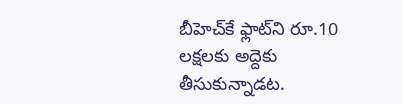బీహెచ్‌కే ఫ్లాట్‌ని రూ.10 ల‌క్ష‌లకు అద్దెకు తీసుకున్నాడ‌ట‌.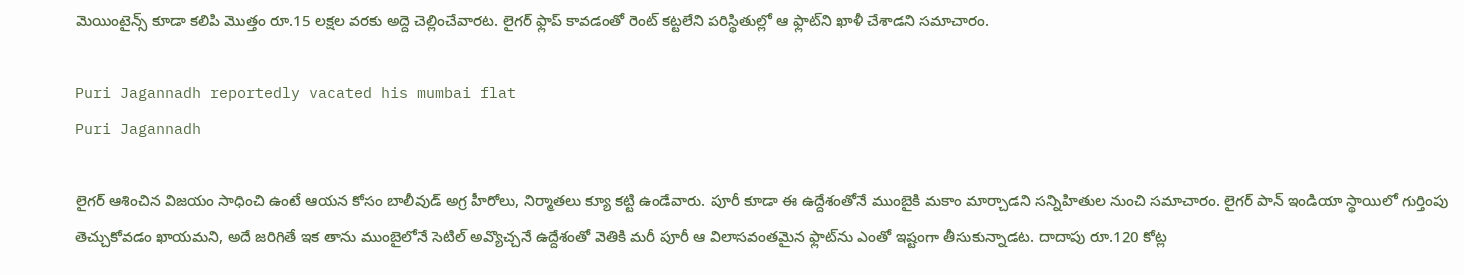మెయింటైన్స్ కూడా కలిపి మొత్తం రూ.15 ల‌క్ష‌ల వ‌ర‌కు అద్దె చెల్లించేవారట. లైగ‌ర్ ఫ్లాప్ కావ‌డంతో రెంట్ క‌ట్ట‌లేని ప‌రిస్థితుల్లో ఆ ఫ్లాట్‌ని ఖాళీ చేశాడ‌ని సమాచారం.

Puri Jagannadh reportedly vacated his mumbai flat
Puri Jagannadh

లైగర్ ఆశించిన విజయం సాధించి ఉంటే ఆయన కోసం బాలీవుడ్‌ అగ్ర హీరోలు, నిర్మాతలు క్యూ కట్టి ఉండేవారు. పూరీ కూడా ఈ ఉద్దేశంతోనే ముంబైకి మకాం మార్చాడని సన్నిహితుల నుంచి సమాచారం. లైగర్‌ పాన్‌ ఇండియా స్థాయిలో గుర్తింపు తెచ్చుకోవడం ఖాయమని, అదే జరిగితే ఇక తాను ముంబైలోనే సెటిల్‌ అవ్యొచ్చనే ఉద్దేశంతో వెతికి మరీ పూరీ ఆ విలాసవంతమైన ఫ్లాట్‌ను ఎంతో ఇష్టంగా తీసుకున్నాడట. దాదాపు రూ.120 కోట్ల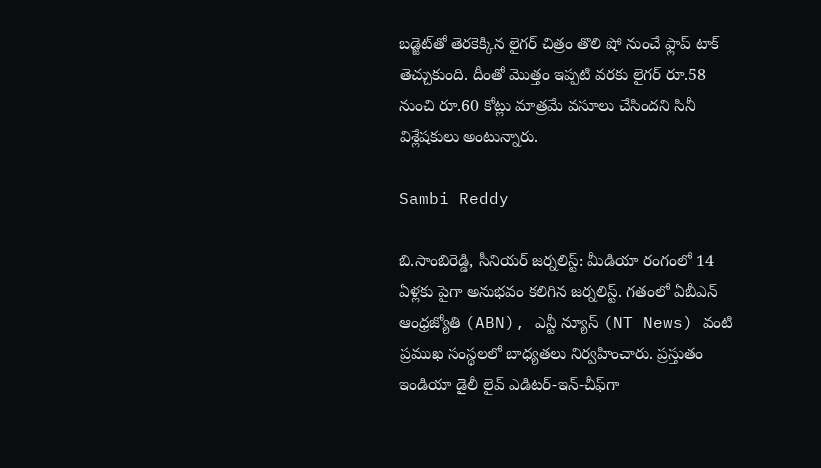బడ్జెట్‌తో తెరకెక్కిన లైగర్‌ చిత్రం తొలి షో నుంచే ఫ్లాప్‌ టాక్‌ తెచ్చుకుంది. దీంతో మొత్తం ఇప్పటి వరకు లైగర్‌ రూ.58 నుంచి రూ.60 కోట్లు మాత్రమే వసూలు చేసిందని సినీ విశ్లేషకులు అంటున్నారు.

Sambi Reddy

బి.సాంబిరెడ్డి, సీనియర్ జర్నలిస్ట్: మీడియా రంగంలో 14 ఏళ్లకు పైగా అనుభవం కలిగిన జర్నలిస్ట్. గతంలో ఏబీఎన్ ఆంధ్ర‌జ్యోతి (ABN), ఎన్టీ న్యూస్ (NT News) వంటి ప్రముఖ సంస్థలలో బాధ్యతలు నిర్వహించారు. ప్రస్తుతం ఇండియా డైలీ లైవ్ ఎడిటర్-ఇన్-చీఫ్‌గా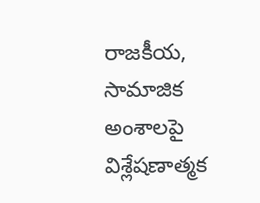రాజకీయ, సామాజిక అంశాలపై విశ్లేషణాత్మక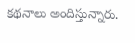కథనాలు అందిస్తున్నారు.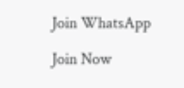Join WhatsApp

Join Now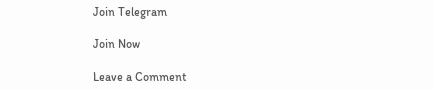Join Telegram

Join Now

Leave a Comment